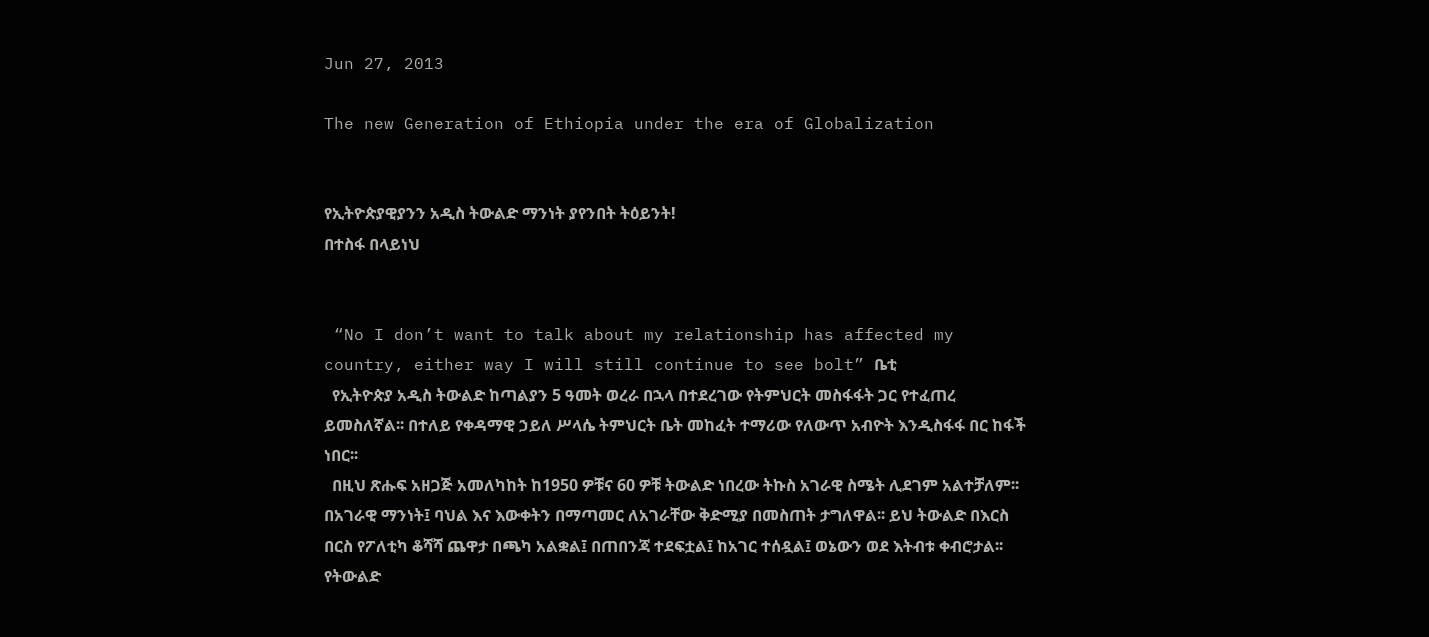Jun 27, 2013

The new Generation of Ethiopia under the era of Globalization


የኢትዮጵያዊያንን አዲስ ትውልድ ማንነት ያየንበት ትዕይንት!
በተስፋ በላይነህ


 “No I don’t want to talk about my relationship has affected my country, either way I will still continue to see bolt” ቤቲ
  የኢትዮጵያ አዲስ ትውልድ ከጣልያን 5 ዓመት ወረራ በኋላ በተደረገው የትምህርት መስፋፋት ጋር የተፈጠረ ይመስለኛል፡፡ በተለይ የቀዳማዊ ኃይለ ሥላሴ ትምህርት ቤት መከፈት ተማሪው የለውጥ አብዮት እንዲስፋፋ በር ከፋች ነበር፡፡
  በዚህ ጽሑፍ አዘጋጅ አመለካከት ከ1950 ዎቹና 60 ዎቹ ትውልድ ነበረው ትኩስ አገራዊ ስሜት ሊደገም አልተቻለም፡፡ በአገራዊ ማንነት፤ ባህል እና እውቀትን በማጣመር ለአገራቸው ቅድሚያ በመስጠት ታግለዋል፡፡ ይህ ትውልድ በእርስ በርስ የፖለቲካ ቆሻሻ ጨዋታ በጫካ አልቋል፤ በጠበንጃ ተደፍቷል፤ ከአገር ተሰዷል፤ ወኔውን ወደ እትብቱ ቀብሮታል፡፡ የትውልድ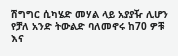ሽግግር ሲካሄድ መሃል ላይ አያያዥ ሊሆን የቻለ አንድ ትውልድ ባለመኖሩ ከ70 ዎቹ እና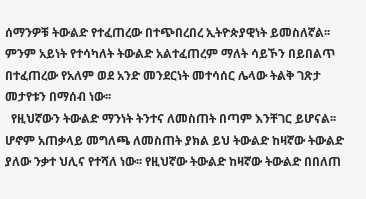ሰማንዎቹ ትውልድ የተፈጠረው በተጭበረበረ ኢትዮጵያዊነት ይመስለኛል፡፡ ምንም አይነት የተሳካለት ትውልድ አልተፈጠረም ማለት ሳይኾን በይበልጥ በተፈጠረው የአለም ወደ አንድ መንደርነት መተሳሰር ሌላው ትልቅ ገጽታ መታየቱን በማሰብ ነው፡፡
  የዚህኛውን ትውልድ ማንነት ትንተና ለመስጠት በጣም እንቸገር ይሆናል፡፡ ሆኖም አጠቃላይ መግለጫ ለመስጠት ያክል ይህ ትውልድ ከዛኛው ትውልድ ያለው ንቃተ ህሊና የተሻለ ነው፡፡ የዚህኛው ትውልድ ከዛኛው ትውልድ በበለጠ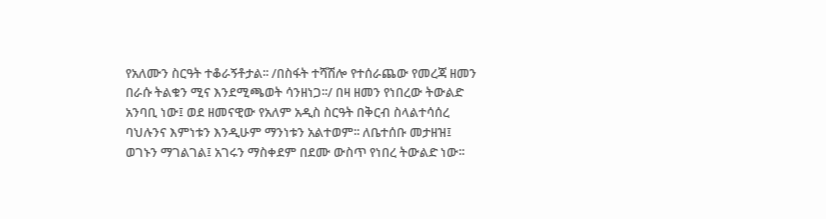የአለሙን ስርዓት ተቆራኝቶታል፡፡ /በስፋት ተሻሽሎ የተሰራጨው የመረጃ ዘመን በራሱ ትልቁን ሚና እንደሚጫወት ሳንዘነጋ፡፡/ በዛ ዘመን የነበረው ትውልድ አንባቢ ነው፤ ወደ ዘመናዊው የአለም አዲስ ስርዓት በቅርብ ስላልተሳሰረ ባህሉንና እምነቱን እንዲሁም ማንነቱን አልተወም፡፡ ለቤተሰቡ መታዘዝ፤ ወገኑን ማገልገል፤ አገሩን ማስቀደም በደሙ ውስጥ የነበረ ትውልድ ነው፡፡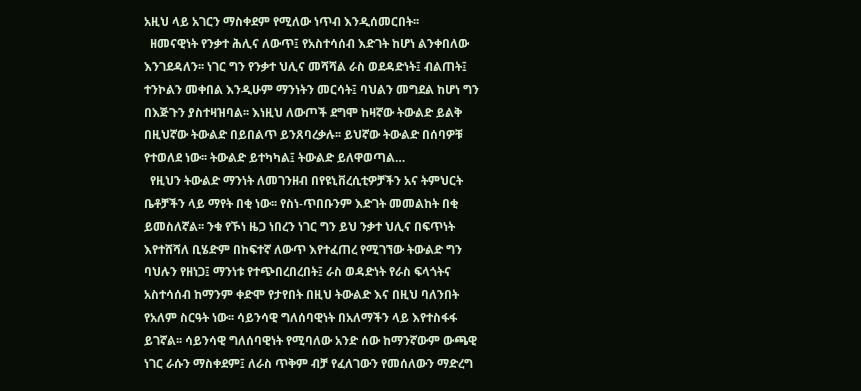አዚህ ላይ አገርን ማስቀደም የሚለው ነጥብ እንዲሰመርበት፡፡
  ዘመናዊነት የንቃተ ሕሊና ለውጥ፤ የአስተሳሰብ እድገት ከሆነ ልንቀበለው እንገደዳለን፡፡ ነገር ግን የንቃተ ህሊና መሻሻል ራስ ወደዳድነት፤ ብልጠት፤ ተንኮልን መቀበል እንዲሁም ማንነትን መርሳት፤ ባህልን መግደል ከሆነ ግን በእጅጉን ያስተዛዝባል፡፡ እነዚህ ለውጦች ደግሞ ከዛኛው ትውልድ ይልቅ በዚህኛው ትውልድ በይበልጥ ይንጸባረቃሉ፡፡ ይህኛው ትውልድ በሰባዎቹ የተወለደ ነው፡፡ ትውልድ ይተካካል፤ ትውልድ ይለዋወጣል…
  የዚህን ትውልድ ማንነት ለመገንዘብ በየዩኒቨረሲቲዎቻችን አና ትምህርት ቤቶቻችን ላይ ማየት በቂ ነው፡፡ የስነ-ጥበቡንም እድገት መመልከት በቂ ይመስለኛል፡፡ ንቁ የኾነ ዜጋ ነበረን ነገር ግን ይህ ንቃተ ህሊና በፍጥነት እየተሸሻለ ቢሄድም በከፍተኛ ለውጥ እየተፈጠረ የሚገኘው ትውልድ ግን ባህሉን የዘነጋ፤ ማንነቱ የተጭበረበረበት፤ ራስ ወዳድነት የራስ ፍላጎትና አስተሳሰብ ከማንም ቀድሞ የታየበት በዚህ ትውልድ እና በዚህ ባለንበት የአለም ስርዓት ነው፡፡ ሳይንሳዊ ግለሰባዊነት በአለማችን ላይ እየተስፋፋ ይገኛል፡፡ ሳይንሳዊ ግለሰባዊነት የሚባለው አንድ ሰው ከማንኛውም ውጫዊ ነገር ራሱን ማስቀደም፤ ለራስ ጥቅም ብቻ የፈለገውን የመሰለውን ማድረግ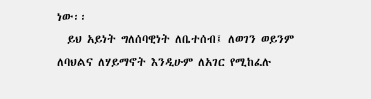ነው፡፡
  ይህ አይነት ግለሰባዊነት ለቤተሰብ፤ ለወገን ወይንም ለባህልና ለሃይማኖት እንዲሁም ለአገር የሚከፈሉ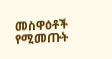መስዋዕቶች የሚመጡት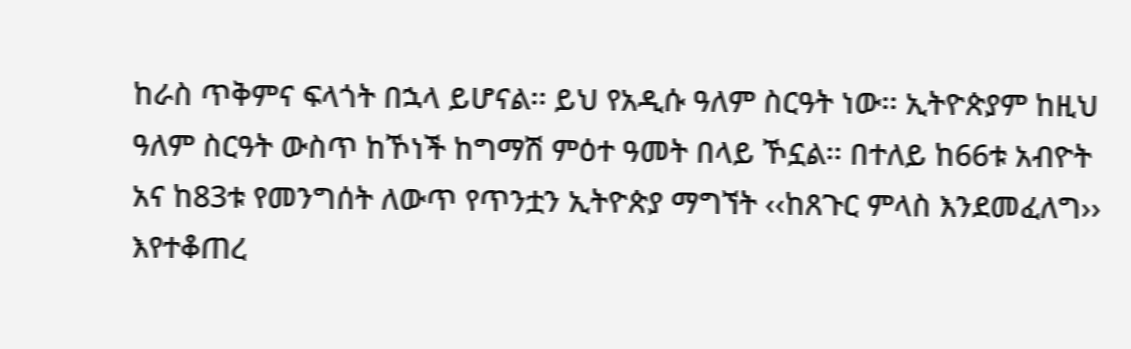ከራስ ጥቅምና ፍላጎት በኋላ ይሆናል፡፡ ይህ የአዲሱ ዓለም ስርዓት ነው፡፡ ኢትዮጵያም ከዚህ ዓለም ስርዓት ውስጥ ከኾነች ከግማሽ ምዕተ ዓመት በላይ ኾኗል፡፡ በተለይ ከ66ቱ አብዮት አና ከ83ቱ የመንግሰት ለውጥ የጥንቷን ኢትዮጵያ ማግኘት ‹‹ከጸጉር ምላስ እንደመፈለግ›› እየተቆጠረ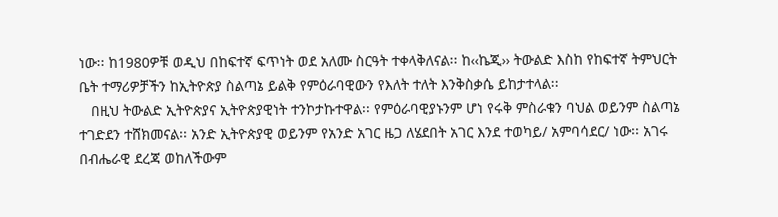ነው፡፡ ከ1980ዎቹ ወዲህ በከፍተኛ ፍጥነት ወደ አለሙ ስርዓት ተቀላቅለናል፡፡ ከ‹‹ኬጂ›› ትውልድ እስከ የከፍተኛ ትምህርት ቤት ተማሪዎቻችን ከኢትዮጵያ ስልጣኔ ይልቅ የምዕራባዊውን የእለት ተለት እንቅስቃሴ ይከታተላል፡፡
   በዚህ ትውልድ ኢትዮጵያና ኢትዮጵያዊነት ተንኮታኩተዋል፡፡ የምዕራባዊያኑንም ሆነ የሩቅ ምስራቁን ባህል ወይንም ስልጣኔ ተገድደን ተሸክመናል፡፡ አንድ ኢትዮጵያዊ ወይንም የአንድ አገር ዜጋ ለሄደበት አገር እንደ ተወካይ/ አምባሳደር/ ነው፡፡ አገሩ በብሔራዊ ደረጃ ወከለችውም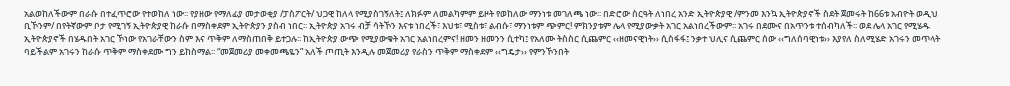አልወከለችውም በራሱ በተፈጥሮው የተወከለ ነው፡፡ የያዘው የማለፊያ መታወቂያ /ፓስፖርት/ ህጋዊ ከለላ የሚያስገኝለት፤ ለክፉም ለመልካምም ይዞት የወከለው ማንነቱ መገለጫ ነው፡፡ በድሮው ስርዓት ለነበረ አንድ ኢትዮጵያዊ /ምንመ እንኳ ኢትዮጵያኖች ስደት ጀመሩት ከ66ቱ አብዮት ወዲህ ቢኾንም/ በየትኛውም ቦታ የሚገኝ ኢትዮጵያዊ ከራሱ በማስቀደም ኢትዮጵያን ያስብ ነበር፡፡ ኢትዮጵያ አገሩ ብቻ ሳትኾን እናቱ ነበረች፣ እህቱ፣ ሚስቱ፣ ልብሱ፣ ማንነቱም ጭምር! ምክንያቱም ሌላ የሚያውቃት አገር አልነበረችውም፡፡ አገሩ በደሙና በአጥንቱ ተሰብካለች፡፡ ወደ ሌላ አገር የሚሄዱ ኢትዮጵያኖች በሄዱበት አገር ኾነው የአገራቸውን ስም እና ጥቅም ለማስጠበቅ ይተጋሉ፡፡ ከኢትዮጵያ ውጭ የሚያውቁት አገር አልነበረምና! ዘመን ዘመንን ሲተካ፤ የአለሙ ትስስር ሲጨምር ‹‹ዘመናዊነት›› ሲስፋፋ፤ ንቃተ ህሊና ሲጨምር ሰው ‹‹ግለሰባዊነቱ›› እያየለ ስለሚሄድ አገሩን መጥላት ባይችልም አገሩን ከራሱ ጥቅም ማስቀደሙ ግን ይከስማል፡፡ “መጀመሪያ መቀመጫዬን” አለች ጦጢት እንዲሉ መጀመሪያ የራስን ጥቅም ማስቀደም ‹‹ግዴታ›› የምንኾንበት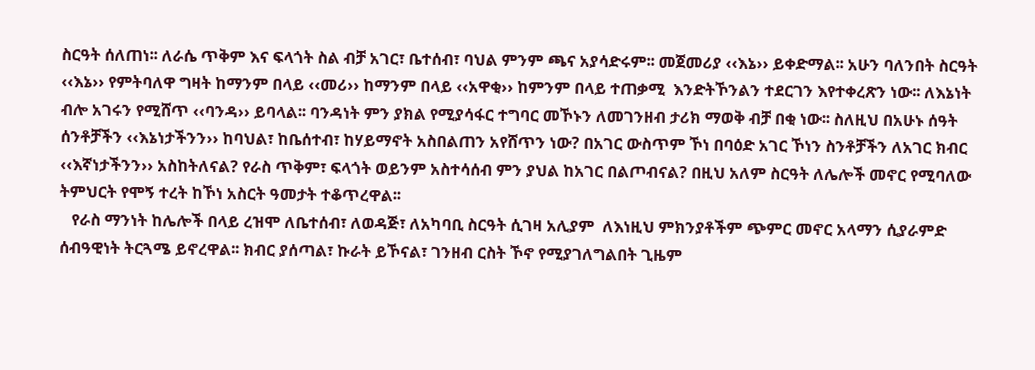ስርዓት ሰለጠነ፡፡ ለራሴ ጥቅም እና ፍላጎት ስል ብቻ አገር፣ ቤተሰብ፣ ባህል ምንም ጫና አያሳድሩም፡፡ መጀመሪያ ‹‹እኔ›› ይቀድማል፡፡ አሁን ባለንበት ስርዓት ‹‹እኔ›› የምትባለዋ ግዛት ከማንም በላይ ‹‹መሪ›› ከማንም በላይ ‹‹አዋቂ›› ከምንም በላይ ተጠቃሚ  እንድትኾንልን ተደርገን እየተቀረጽን ነው፡፡ ለእኔነት ብሎ አገሩን የሚሸጥ ‹‹ባንዳ›› ይባላል፡፡ ባንዳነት ምን ያክል የሚያሳፋር ተግባር መኾኑን ለመገንዘብ ታሪክ ማወቅ ብቻ በቂ ነው፡፡ ስለዚህ በአሁኑ ሰዓት ሰንቶቻችን ‹‹እኔነታችንን›› ከባህል፣ ከቤሰተብ፣ ከሃይማኖት አስበልጠን አየሸጥን ነው? በአገር ውስጥም ኾነ በባዕድ አገር ኾነን ስንቶቻችን ለአገር ክብር ‹‹እኛነታችንን›› አስከትለናል? የራስ ጥቅም፣ ፍላጎት ወይንም አስተሳሰብ ምን ያህል ከአገር በልጦብናል? በዚህ አለም ስርዓት ለሌሎች መኖር የሚባለው ትምህርት የሞኝ ተረት ከኾነ አስርት ዓመታት ተቆጥረዋል፡፡
   የራስ ማንነት ከሌሎች በላይ ረዝሞ ለቤተሰብ፣ ለወዳጅ፣ ለአካባቢ ስርዓት ሲገዛ አሊያም  ለእነዚህ ምክንያቶችም ጭምር መኖር አላማን ሲያራምድ ሰብዓዊነት ትርጓሜ ይኖረዋል፡፡ ክብር ያሰጣል፣ ኩራት ይኾናል፣ ገንዘብ ርስት ኾኖ የሚያገለግልበት ጊዜም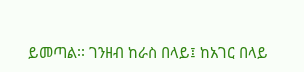ይመጣል፡፡ ገንዘብ ከራስ በላይ፤ ከአገር በላይ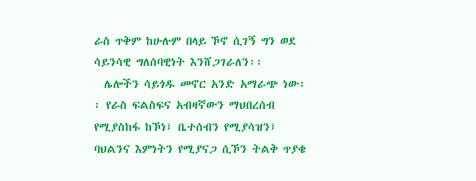ራስ ጥቅም ከሁሉም በላይ ኾኖ ሲገኝ ግን ወደ ሳይንሳዊ ግለሰባዊነት እንሸጋገራለን፡፡
  ሌሎችን ሳይጎዱ መኖር አንድ አማራጭ ነው፡፡ የራስ ፍልስፍና አብዛኛውን ማህበረሰብ የሚያስከፋ ከኾነ፤ ቤተሰብን የሚያሳዝን፤ ባህልንና እምነትን የሚያናጋ ሲኾን ትልቅ ጥያቄ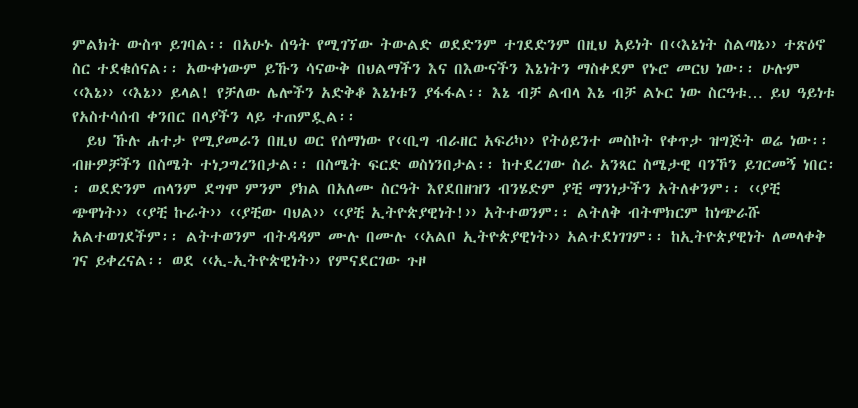ምልክት ውስጥ ይገባል፡፡ በአሁኑ ሰዓት የሚገኘው ትውልድ ወደድንም ተገደድንም በዚህ አይነት በ‹‹እኔነት ስልጣኔ›› ተጽዕኖ ስር ተደቁሰናል፡፡ አውቀነውም ይኹን ሳናውቅ በህልማችን እና በእውናችን እኔነትን ማስቀደም የኑሮ መርህ ነው፡፡ ሁሉም ‹‹እኔ›› ‹‹እኔ›› ይላል! የቻለው ሌሎችን አድቅቆ እኔነቱን ያፋፋል፡፡ እኔ ብቻ ልብላ እኔ ብቻ ልኑር ነው ስርዓቱ… ይህ ዓይነቱ የአስተሳሰብ ቀንበር በላያችን ላይ ተጠምዷል፡፡
  ይህ ኹሉ ሐተታ የሚያመራን በዚህ ወር የሰማነው የ‹‹ቢግ ብራዘር አፍሪካ›› የትዕይንተ መስኮት የቀጥታ ዝግጅት ወሬ ነው፡፡ ብዙዎቻችን በስሜት ተነጋግረንበታል፡፡ በስሜት ፍርድ ወስነንበታል፡፡ ከተደረገው ስራ አንጻር ስሜታዊ ባንኾን ይገርመኝ ነበር፡፡ ወደድንም ጠላንም ደግሞ ምንም ያክል በአለሙ ስርዓት እየደበዘዝን ብንሄድም ያቺ ማንነታችን አትለቀንም፡፡ ‹‹ያቺ ጭዋነት›› ‹‹ያቺ ኩራት›› ‹‹ያቺው ባህል›› ‹‹ያቺ ኢትዮጵያዊነት!›› አትተወንም፡፡ ልትለቅ ብትሞክርም ከነጭራሹ አልተወገደችም፡፡ ልትተወንም ብትዳዳም ሙሉ በሙሉ ‹‹አልቦ ኢትዮጵያዊነት›› አልተደነገገም፡፡ ከኢትዮጵያዊነት ለመላቀቅ ገና ይቀረናል፡፡ ወደ ‹‹ኢ-ኢትዮጵዊነት›› የምናደርገው ጉዞ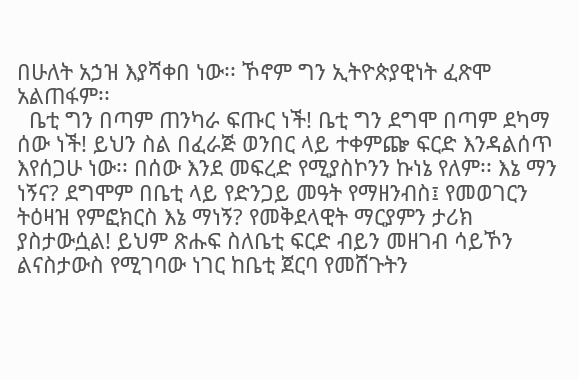በሁለት አኃዝ እያሻቀበ ነው፡፡ ኾኖም ግን ኢትዮጵያዊነት ፈጽሞ አልጠፋም፡፡
  ቤቲ ግን በጣም ጠንካራ ፍጡር ነች! ቤቲ ግን ደግሞ በጣም ደካማ ሰው ነች! ይህን ስል በፈራጅ ወንበር ላይ ተቀምጬ ፍርድ እንዳልሰጥ እየሰጋሁ ነው፡፡ በሰው እንደ መፍረድ የሚያስኮንን ኩነኔ የለም፡፡ እኔ ማን ነኝና? ደግሞም በቤቲ ላይ የድንጋይ መዓት የማዘንብስ፤ የመወገርን ትዕዛዝ የምፎክርስ እኔ ማነኝ? የመቅደላዊት ማርያምን ታሪክ ያስታውሷል! ይህም ጽሑፍ ስለቤቲ ፍርድ ብይን መዘገብ ሳይኾን ልናስታውስ የሚገባው ነገር ከቤቲ ጀርባ የመሸጉትን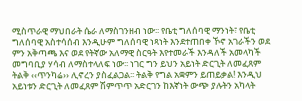ሚስጥራዊ ማህበራት ሴራ ለማስገንዘብ ነው፡፡ የቤቲ ግለሰባዊ ማንነት፣ የቤቲ ግለሰባዊ አስተሳሰብ እንዲሁም ግለሰባዊ ነጻነት እንደተጠበቀ ኾኖ አገራችን ወደ ምን አቅጣጫ እና ወደ የትኛው አለማዊ ስርዓት እየተመራች እንዳለች አመላካች መግባቢያ ሃሳብ ለማስተላለፍ ነው፡፡ ነገር ግን ይህን አይነት ድርጊት ለመፈጸም ትልቅ ‹‹ጥንካሬ›› ሊኖረን ያስፈልጋል፡፡ ትልቅ የግል አቋምን ይጠይቃል! እንዲህ አይነቱን ድርጊት ለመፈጸም ሽምጥጥ አድርገን ከእኛነት ውጭ ያሉትን አካላት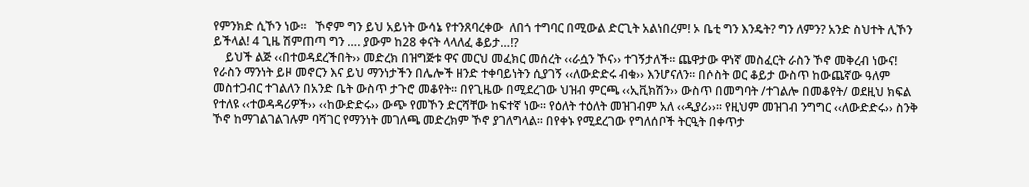የምንክድ ሲኾን ነው፡፡   ኾኖም ግን ይህ አይነት ውሳኔ የተንጸባረቀው  ለበጎ ተግባር በሚውል ድርጊት አልነበረም! ኦ ቤቲ ግን እንዴት? ግን ለምን? አንድ ስህተት ሊኾን ይችላል! 4 ጊዜ ሽምጠጣ ግን …. ያውም ከ28 ቀናት ላላለፈ ቆይታ…!?
    ይህች ልጅ ‹‹በተወዳደረችበት›› መድረክ በዝግጅቱ ዋና መርህ መፈክር መሰረት ‹‹ራሷን ኾና›› ተገኝታለች፡፡ ጨዋታው ዋነኛ መስፈርት ራስን ኾኖ መቅረብ ነውና! የራስን ማንነት ይዞ መኖርን እና ይህ ማንነታችን በሌሎች ዘንድ ተቀባይነትን ሲያገኝ ‹‹ለውድድሩ ብቁ›› እንሆናለን፡፡ በሶስት ወር ቆይታ ውስጥ ከውጨኛው ዓለም መስተጋብር ተገልለን በአንድ ቤት ውስጥ ታጉሮ መቆየት፡፡ በየጊዜው በሚደረገው ህዝብ ምርጫ ‹‹ኢቪክሽን›› ውስጥ በመግባት /ተገልሎ በመቆየት/ ወደዚህ ክፍል የተለዩ ‹‹ተወዳዳሪዎች›› ‹‹ከውድድሩ›› ውጭ የመኾን ድርሻቸው ከፍተኛ ነው፡፡ የዕለት ተዕለት መዝገብም አለ ‹‹ዲያሪ››፡፡ የዚህም መዝገብ ንግግር ‹‹ለውድድሩ›› ስንቅ ኾኖ ከማገልገልገሉም ባሻገር የማንነት መገለጫ መድረክም ኾኖ ያገለግላል፡፡ በየቀኑ የሚደረገው የግለሰቦች ትርዒት በቀጥታ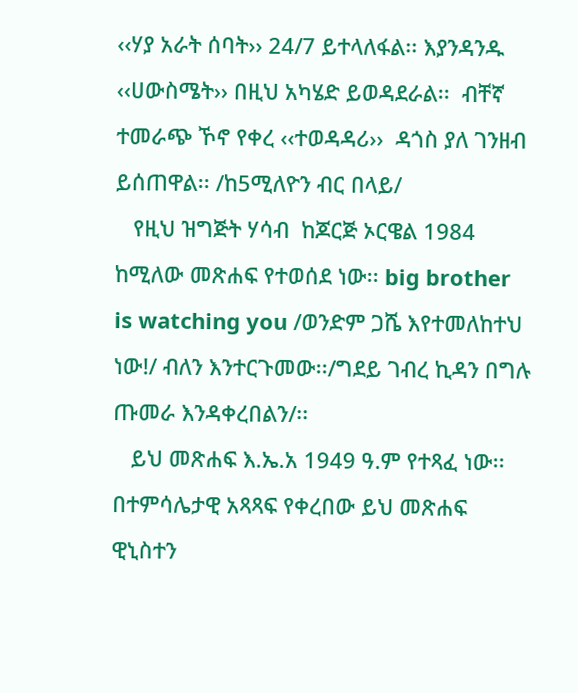‹‹ሃያ አራት ሰባት›› 24/7 ይተላለፋል፡፡ እያንዳንዱ ‹‹ሀውስሜት›› በዚህ አካሄድ ይወዳደራል፡፡  ብቸኛ ተመራጭ ኾኖ የቀረ ‹‹ተወዳዳሪ››  ዳጎስ ያለ ገንዘብ ይሰጠዋል፡፡ /ከ5ሚለዮን ብር በላይ/
   የዚህ ዝግጅት ሃሳብ  ከጆርጅ ኦርዌል 1984  ከሚለው መጽሐፍ የተወሰደ ነው፡፡ big brother is watching you /ወንድም ጋሼ እየተመለከተህ ነው!/ ብለን እንተርጉመው፡፡/ግደይ ገብረ ኪዳን በግሉ ጡመራ እንዳቀረበልን/፡፡
   ይህ መጽሐፍ እ.ኤ.አ 1949 ዓ.ም የተጻፈ ነው፡፡  በተምሳሌታዊ አጻጻፍ የቀረበው ይህ መጽሐፍ ዊኒስተን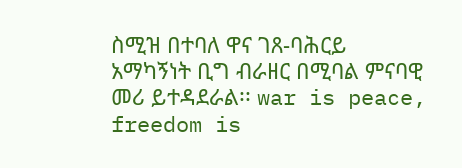ስሚዝ በተባለ ዋና ገጸ-ባሕርይ አማካኝነት ቢግ ብራዘር በሚባል ምናባዊ መሪ ይተዳደራል፡፡ war is peace, freedom is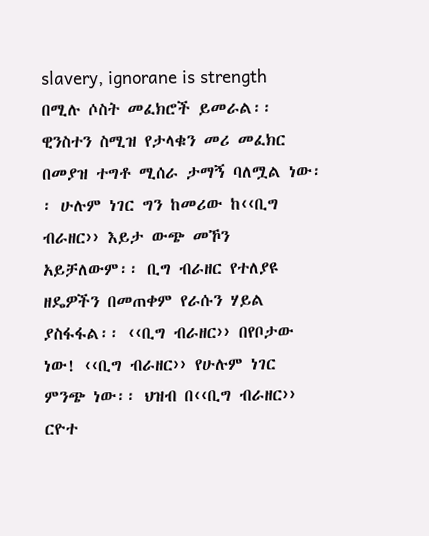slavery, ignorane is strength በሚሉ ሶስት መፈክሮች ይመራል፡፡ ዊንስተን ስሚዝ የታላቁን መሪ መፈክር በመያዝ ተግቶ ሚሰራ ታማኝ ባለሟል ነው፡፡ ሁሉም ነገር ግን ከመሪው ከ‹‹ቢግ ብራዘር›› እይታ ውጭ መኾን አይቻለውም፡፡ ቢግ ብራዘር የተለያዩ ዘዴዎችን በመጠቀም የራሱን ሃይል ያስፋፋል፡፡ ‹‹ቢግ ብራዘር›› በየቦታው ነው! ‹‹ቢግ ብራዘር›› የሁሉም ነገር ምንጭ ነው፡፡ ህዝብ በ‹‹ቢግ ብራዘር›› ርዮተ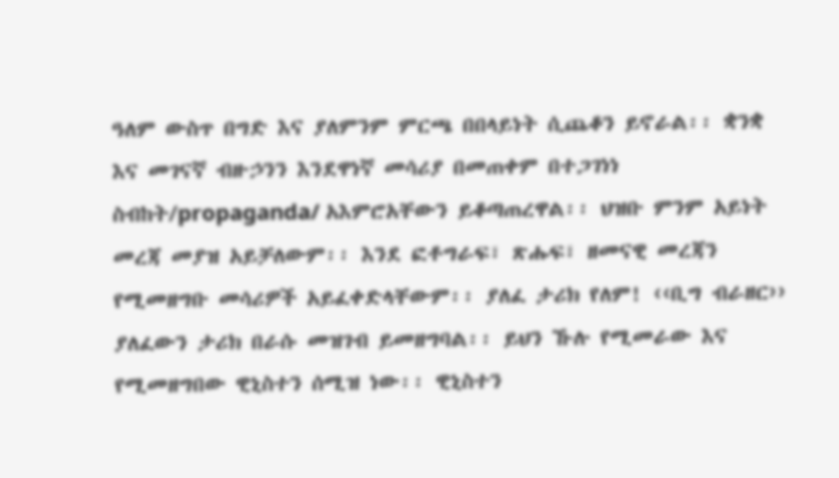ዓለም ውስጥ በግድ እና ያለምንም ምርጫ በበላይነት ሲጨቆን ይኖራል፡፡ ቋንቋ እና መገናኛ ብዙኃንን እንደዋነኛ መሳሪያ በመጠቀም በተጋገነነ ስብከት/propaganda/ አእምሮአቸውን ይቆጣጠረዋል፡፡ ህዝቡ ምንም አይነት መረጃ መያዝ አይቻለውም፡፡ እንደ ፎቶግራፍ፣ ጽሑፍ፣ ዘመናዊ መረጃን የሚመዘግቡ መሳሪዎች አይፈቀድላቸውም፡፡ ያለፈ ታሪክ የለም! ‹‹ቢግ ብራዘር›› ያለፈውን ታሪክ በራሱ መዝገብ ይመዘግባል፡፡ ይህን ኹሉ የሚመራው እና የሚመዘግበው ዊኒስተን ሰሚዝ ነው፡፡ ዊኒስተን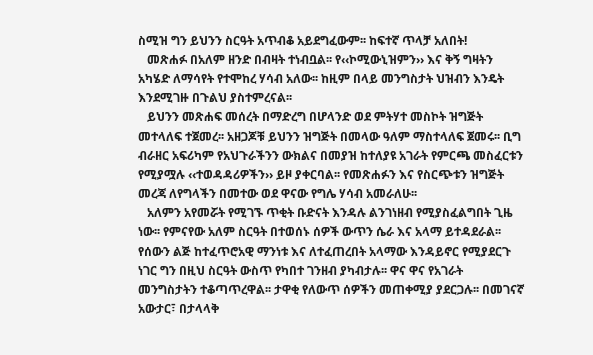ስሚዝ ግን ይህንን ስርዓት አጥብቆ አይደግፈውም፡፡ ከፍተኛ ጥላቻ አለበት!
   መጽሐፉ በአለም ዘንድ በብዛት ተነብቧል፡፡ የ‹‹ኮሚውኒዝምን›› እና ቅኝ ግዛትን አካሄድ ለማሳየት የተሞከረ ሃሳብ አለው፡፡ ከዚም በላይ መንግስታት ህዝብን እንዴት እንደሚገዙ በጉልህ ያስተምረናል፡፡
   ይህንን መጽሐፍ መሰረት በማድረግ በሆላንድ ወደ ምትሃተ መስኮት ዝግጅት መተላለፍ ተጀመረ፡፡ አዘጋጆቹ ይህንን ዝግጅት በመላው ዓለም ማስተላለፍ ጀመሩ፡፡ ቢግ ብራዘር አፍሪካም የአህጉራችንን ውክልና በመያዝ ከተለያዩ አገራት የምርጫ መስፈርቱን የሚያሟሉ ‹‹ተወዳዳሪዎችን›› ይዞ ያቀርባል፡፡ የመጽሐፉን እና የስርጭቱን ዝግጅት መረጃ ለየግላችን በመተው ወደ ዋናው የግሌ ሃሳብ አመራለሁ፡፡
   አለምን አየመሯት የሚገኙ ጥቂት ቡድናት እንዳሉ ልንገነዘብ የሚያስፈልግበት ጊዜ ነው፡፡ የምናየው አለም ስርዓት በተወሰኑ ሰዎች ውጥን ሴራ እና አላማ ይተዳደራል፡፡ የሰውን ልጅ ከተፈጥሮአዊ ማንነቱ እና ለተፈጠረበት አላማው እንዳይኖር የሚያደርጉ ነገር ግን በዚህ ስርዓት ውስጥ የካበተ ገንዘብ ያካብታሉ፡፡ ዋና ዋና የአገራት መንግስታትን ተቆጣጥረዋል፡፡ ታዋቂ የለውጥ ሰዎችን መጠቀሚያ ያደርጋሉ፡፡ በመገናኛ አውታር፣ በታላላቅ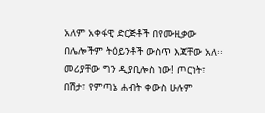አለም አቀፋዊ ድርጅቶች በየሙዚቃው በሌሎችም ትዕይንቶች ውስጥ እጃቸው አለ፡፡ መሪያቸው ግን ዲያቢሎስ ነው! ጦርነት፣ በሽታ፣ የምጣኔ ሐብት ቀውስ ሁሉም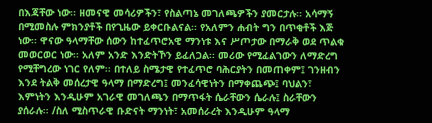በእጃቸው ነው፡፡ ዘመናዊ መሳሪዎችን፣ የስልጣኔ መገለጫዎችን ያመርታሉ፡፡ አሳማኝ በሚመስሉ ምክንያቶች በየጊዜው ይቀርቡልናል፡፡ የአለምን ሐብት ግን በጥቂቶች እጅ ነው፡፡ ዋናው ዓላማቸው ሰውን ከተፈጥሮአዊ ማንነቱ እና ሥጦታው በማራቅ ወደ ጥልቁ መወርወር ነው፡፡ አለም አንድ እንድትኾን ይፈለጋል፡፡ መሪው የሚፈልገውን ለማድረግ የሚቸግረው ነገር የለም፡፡ በተለይ ስሜታዊ የተፈጥሮ ባሕርያትን በመጠቀም፤ ገንዘብን እንደ ትልቅ መሰረታዊ ዓላማ በማድረግ፤ መንፈሳዊነትን በማቀጨጭ፤ ባህልን፣ እምነትን እንዲሁም አገራዊ መገለጫን በማጥፋት ሴራቸውን ሴራሉ፤ ስራቸውን ያሰራሉ፡፡ /ስለ ሚስጥራዊ ቡድናት ማንነት፣ አመሰራረት እንዲሁም ዓላማ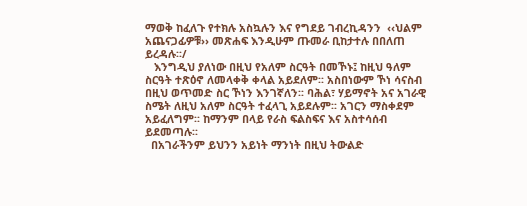ማወቅ ከፈለጉ የተክሉ አስኳሉን እና የግደይ ገብረኪዳንን  ‹‹ህልም አጨናጋፊዎቹ›› መጽሐፍ እንዲሁም ጡመራ ቢከታተሉ በበለጠ ይረዳሉ፡፡/
   እንግዲህ ያለነው በዚህ የአለም ስርዓት በመኾኑ፤ ከዚህ ዓለም ስርዓት ተጽዕኖ ለመላቀቅ ቀላል አይደለም፡፡ አስበነውም ኾነ ሳናስብ በዚህ ወጥመድ ስር ኾነን እንገኛለን፡፡ ባሕል፣ ሃይማኖት አና አገራዊ ስሜት ለዚህ አለም ስርዓት ተፈላጊ አይደሉም፡፡ አገርን ማስቀደም አይፈለግም፡፡ ከማንም በላይ የራስ ፍልስፍና እና አስተሳሰብ ይደመጣሉ፡፡
  በአገራችንም ይህንን አይነት ማንነት በዚህ ትውልድ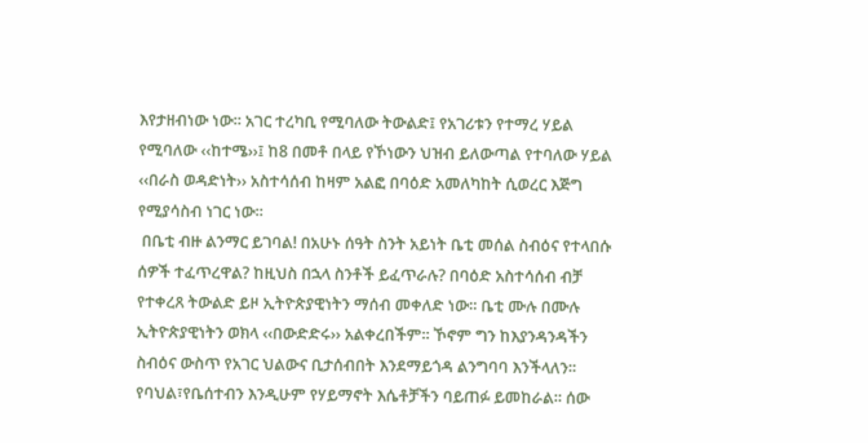እየታዘብነው ነው፡፡ አገር ተረካቢ የሚባለው ትውልድ፤ የአገሪቱን የተማረ ሃይል የሚባለው ‹‹ከተሜ››፤ ከ8 በመቶ በላይ የኾነውን ህዝብ ይለውጣል የተባለው ሃይል ‹‹በራስ ወዳድነት›› አስተሳሰብ ከዛም አልፎ በባዕድ አመለካከት ሲወረር እጅግ የሚያሳስብ ነገር ነው፡፡
 በቤቲ ብዙ ልንማር ይገባል! በአሁኑ ሰዓት ስንት አይነት ቤቲ መሰል ስብዕና የተላበሱ ሰዎች ተፈጥረዋል? ከዚህስ በኋላ ስንቶች ይፈጥራሉ? በባዕድ አስተሳሰብ ብቻ የተቀረጸ ትውልድ ይዞ ኢትዮጵያዊነትን ማሰብ መቀለድ ነው፡፡ ቤቲ ሙሉ በሙሉ ኢትዮጵያዊነትን ወክላ ‹‹በውድድሩ›› አልቀረበችም፡፡ ኾኖም ግን ከእያንዳንዳችን ስብዕና ውስጥ የአገር ህልውና ቢታሰብበት እንደማይጎዳ ልንግባባ እንችላለን፡፡ የባህል፣የቤሰተብን እንዲሁም የሃይማኖት እሴቶቻችን ባይጠፉ ይመከራል፡፡ ሰው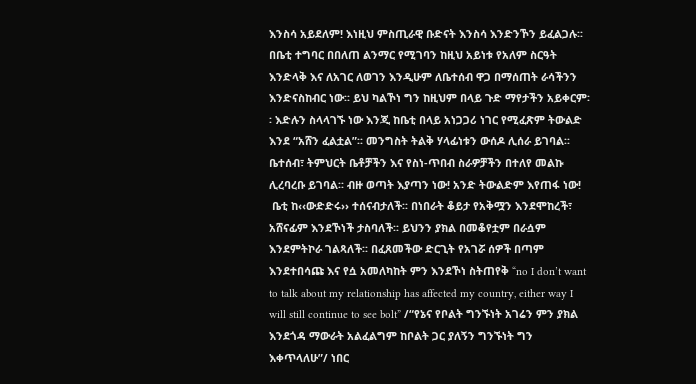እንስሳ አይደለም! እነዚህ ምስጢራዊ ቡድናት እንስሳ እንድንኾን ይፈልጋሉ፡፡ በቤቲ ተግባር በበለጠ ልንማር የሚገባን ከዚህ አይነቱ የአለም ስርዓት እንድላቅ እና ለአገር ለወገን እንዲሁም ለቤተሰብ ዋጋ በማሰጠት ራሳችንን እንድናስከብር ነው፡፡ ይህ ካልኾነ ግን ከዚህም በላይ ጉድ ማየታችን አይቀርም፡፡ እድሉን ስላላገኙ ነው እንጂ ከቤቲ በላይ አነጋጋሪ ነገር የሚፈጽም ትውልድ እንደ “አሸን ፈልቷል”፡፡ መንግስት ትልቅ ሃላፊነቱን ውሰዶ ሊሰራ ይገባል፡፡ ቤተሰብ፣ ትምህርት ቤቶቻችን እና የስነ-ጥበብ ስራዎቻችን በተለየ መልኩ ሊረባረቡ ይገባል፡፡ ብዙ ወጣት እያጣን ነው! አንድ ትውልድም እየጠፋ ነው!
 ቤቲ ከ‹‹ውድድሩ›› ተሰናብታለች፡፡ በነበራት ቆይታ የአቅሟን እንደሞከረች፣ አሸናፊም እንደኾነች ታስባለች፡፡ ይህንን ያክል በመቆየቷም በራሷም እንደምትኮራ ገልጻለች፡፡ በፈጸመችው ድርጊት የአገሯ ሰዎች በጣም እንደተበሳጩ እና የሷ አመለካከት ምን እንደኾነ ስትጠየቅ “no I don’t want to talk about my relationship has affected my country, either way I will still continue to see bolt” /“የኔና የቦልት ግንኙነት አገሬን ምን ያክል እንደጎዳ ማውራት አልፈልግም ከቦልት ጋር ያለኝን ግንኙነት ግን እቀጥላለሁ”/ ነበር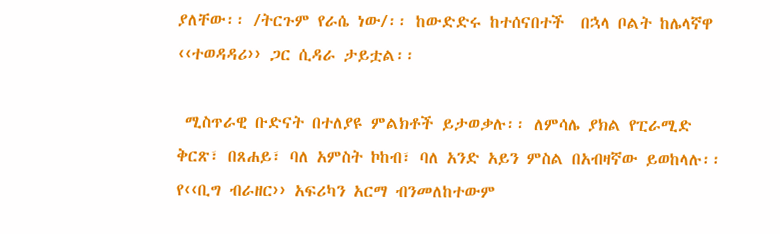ያለቸው፡፡ /ትርጉም የራሴ ነው/፡፡ ከውድድሩ ከተሰናበተች  በኋላ ቦልት ከሌላኛዋ ‹‹ተወዳዳሪ›› ጋር ሲዳራ ታይቷል፡፡

 ሚስጥራዊ ቡድናት በተለያዩ ምልክቶች ይታወቃሉ፡፡ ለምሳሌ ያክል የፒራሚድ ቅርጽ፣ በጸሐይ፣ ባለ አምስት ኮከብ፣ ባለ አንድ አይን ምስል በአብዛኛው ይወከላሉ፡፡ የ‹‹ቢግ ብራዘር›› አፍሪካን አርማ ብንመለከተውም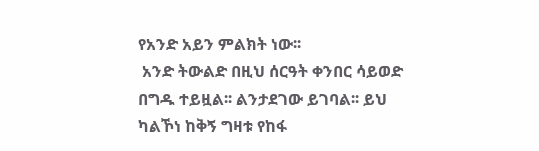የአንድ አይን ምልክት ነው፡፡
 አንድ ትውልድ በዚህ ሰርዓት ቀንበር ሳይወድ በግዱ ተይዟል፡፡ ልንታደገው ይገባል፡፡ ይህ ካልኾነ ከቅኝ ግዛቱ የከፋ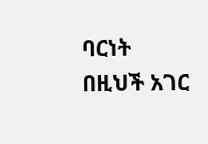ባርነት በዚህች አገር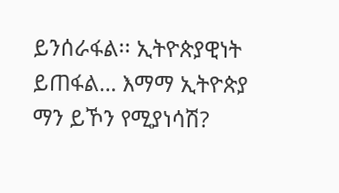ይንሰራፋል፡፡ ኢትዮጵያዊነት ይጠፋል… እማማ ኢትዮጵያ ማን ይኾን የሚያነሳሽ?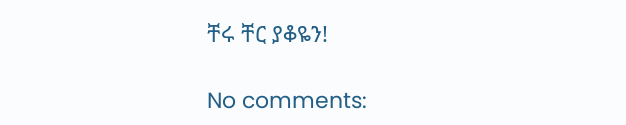ቸሩ ቸር ያቆዬን!

No comments: